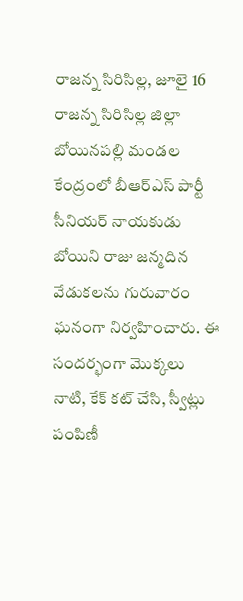రాజన్న సిరిసిల్ల, జూలై 16
రాజన్న సిరిసిల్ల జిల్లా బోయినపల్లి మండల కేంద్రంలో బీఆర్ఎస్ పార్టీ సీనియర్ నాయకుడు బోయిని రాజు జన్మదిన వేడుకలను గురువారం ఘనంగా నిర్వహించారు. ఈ సందర్భంగా మొక్కలు నాటి, కేక్ కట్ చేసి, స్వీట్లు పంపిణీ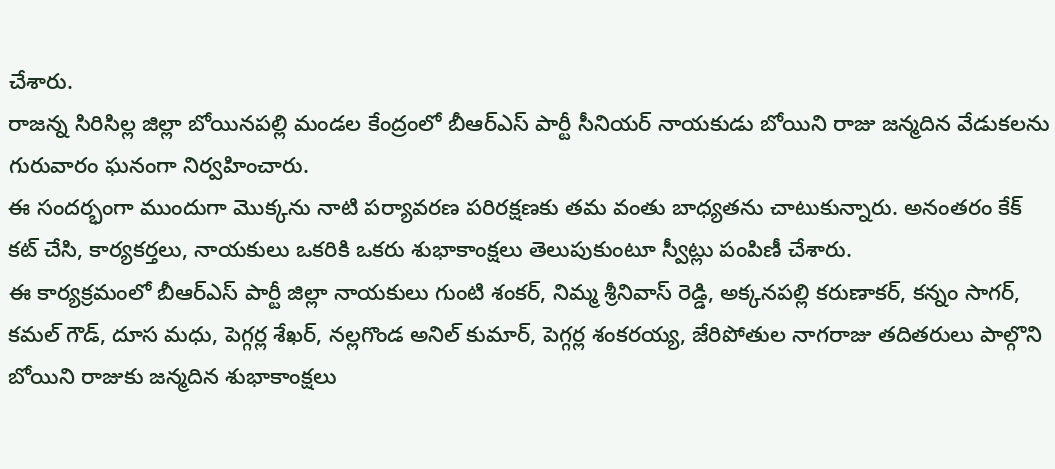చేశారు.
రాజన్న సిరిసిల్ల జిల్లా బోయినపల్లి మండల కేంద్రంలో బీఆర్ఎస్ పార్టీ సీనియర్ నాయకుడు బోయిని రాజు జన్మదిన వేడుకలను గురువారం ఘనంగా నిర్వహించారు.
ఈ సందర్భంగా ముందుగా మొక్కను నాటి పర్యావరణ పరిరక్షణకు తమ వంతు బాధ్యతను చాటుకున్నారు. అనంతరం కేక్ కట్ చేసి, కార్యకర్తలు, నాయకులు ఒకరికి ఒకరు శుభాకాంక్షలు తెలుపుకుంటూ స్వీట్లు పంపిణీ చేశారు.
ఈ కార్యక్రమంలో బీఆర్ఎస్ పార్టీ జిల్లా నాయకులు గుంటి శంకర్, నిమ్మ శ్రీనివాస్ రెడ్డి, అక్కనపల్లి కరుణాకర్, కన్నం సాగర్, కమల్ గౌడ్, దూస మధు, పెగ్గర్ల శేఖర్, నల్లగొండ అనిల్ కుమార్, పెగ్గర్ల శంకరయ్య, జేరిపోతుల నాగరాజు తదితరులు పాల్గొని బోయిని రాజుకు జన్మదిన శుభాకాంక్షలు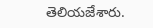తెలియజేశారు.